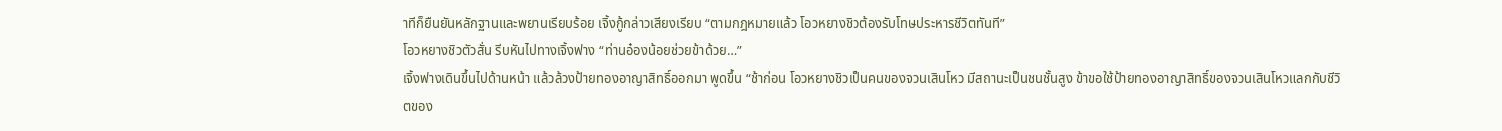าทีก็ยืนยันหลักฐานและพยานเรียบร้อย เจิ้งกู้กล่าวเสียงเรียบ “ตามกฎหมายแล้ว โอวหยางชิวต้องรับโทษประหารชีวิตทันที”
โอวหยางชิวตัวสั่น รีบหันไปทางเจิ้งฟาง “ท่านอ๋องน้อยช่วยข้าด้วย…”
เจิ้งฟางเดินขึ้นไปด้านหน้า แล้วล้วงป้ายทองอาญาสิทธิ์ออกมา พูดขึ้น “ช้าก่อน โอวหยางชิวเป็นคนของจวนเสินโหว มีสถานะเป็นชนชั้นสูง ข้าขอใช้ป้ายทองอาญาสิทธิ์ของจวนเสินโหวแลกกับชีวิตของ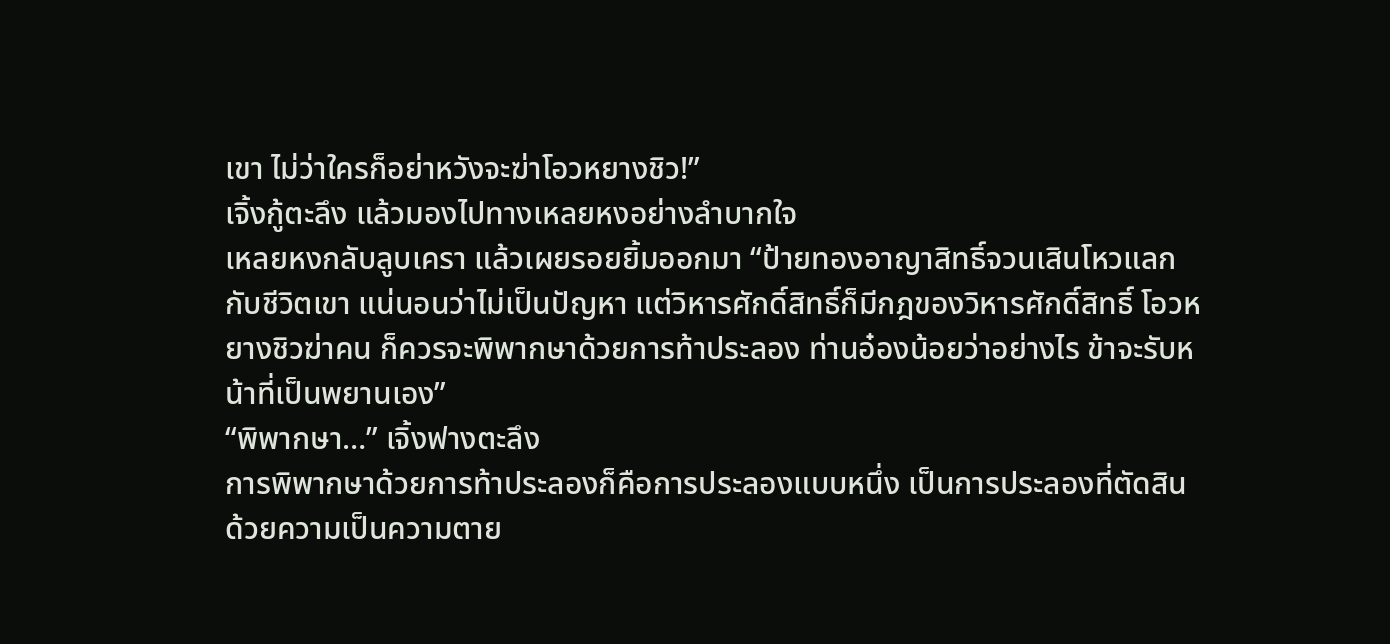เขา ไม่ว่าใครก็อย่าหวังจะฆ่าโอวหยางชิว!”
เจิ้งกู้ตะลึง แล้วมองไปทางเหลยหงอย่างลำบากใจ
เหลยหงกลับลูบเครา แล้วเผยรอยยิ้มออกมา “ป้ายทองอาญาสิทธิ์จวนเสินโหวแลกกับชีวิตเขา แน่นอนว่าไม่เป็นปัญหา แต่วิหารศักดิ์สิทธิ์ก็มีกฎของวิหารศักดิ์สิทธิ์ โอวหยางชิวฆ่าคน ก็ควรจะพิพากษาด้วยการท้าประลอง ท่านอ๋องน้อยว่าอย่างไร ข้าจะรับหน้าที่เป็นพยานเอง”
“พิพากษา…” เจิ้งฟางตะลึง
การพิพากษาด้วยการท้าประลองก็คือการประลองแบบหนึ่ง เป็นการประลองที่ตัดสินด้วยความเป็นความตาย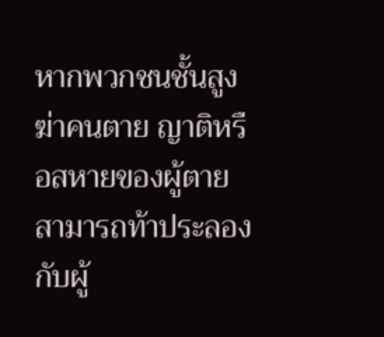หากพวกชนชั้นสูงฆ่าคนตาย ญาติหรือสหายของผู้ตายสามารถท้าประลองกับผู้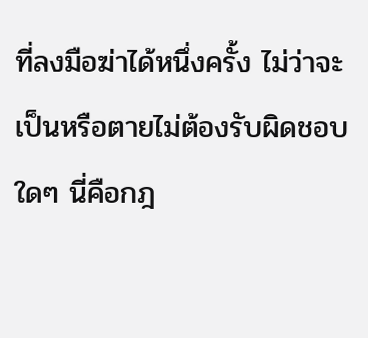ที่ลงมือฆ่าได้หนึ่งครั้ง ไม่ว่าจะเป็นหรือตายไม่ต้องรับผิดชอบใดๆ นี่คือกฎ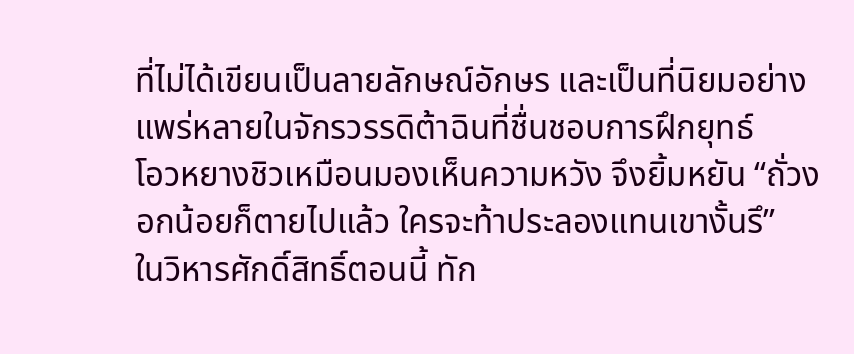ที่ไม่ได้เขียนเป็นลายลักษณ์อักษร และเป็นที่นิยมอย่างแพร่หลายในจักรวรรดิต้าฉินที่ชื่นชอบการฝึกยุทธ์
โอวหยางชิวเหมือนมองเห็นความหวัง จึงยิ้มหยัน “ถั่วงอกน้อยก็ตายไปแล้ว ใครจะท้าประลองแทนเขางั้นรึ”
ในวิหารศักดิ์สิทธิ์ตอนนี้ ทัก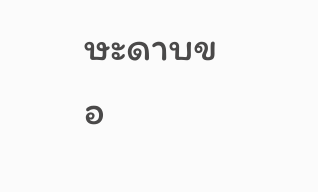ษะดาบขอ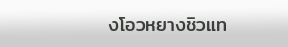งโอวหยางชิวแท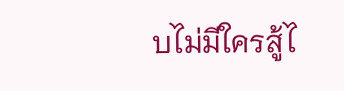บไม่มีใครสู้ไ